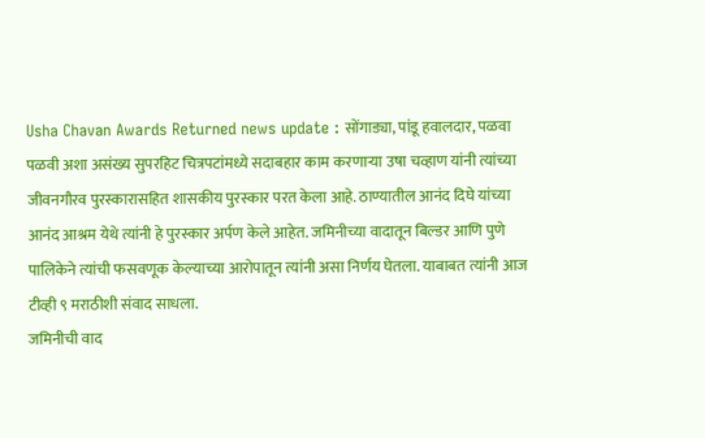Usha Chavan Awards Returned news update : सोंगाड्या, पांडू हवालदार, पळवा पळवी अशा असंख्य सुपरहिट चित्रपटांमध्ये सदाबहार काम करणाऱ्या उषा चव्हाण यांनी त्यांच्या जीवनगौरव पुरस्कारासहित शासकीय पुरस्कार परत केला आहे. ठाण्यातील आनंद दिघे यांच्या आनंद आश्रम येथे त्यांनी हे पुरस्कार अर्पण केले आहेत. जमिनीच्या वादातून बिल्डर आणि पुणे पालिकेने त्यांची फसवणूक केल्याच्या आरोपातून त्यांनी असा निर्णय घेतला. याबाबत त्यांनी आज टीव्ही ९ मराठीशी संवाद साधला.
जमिनीची वाद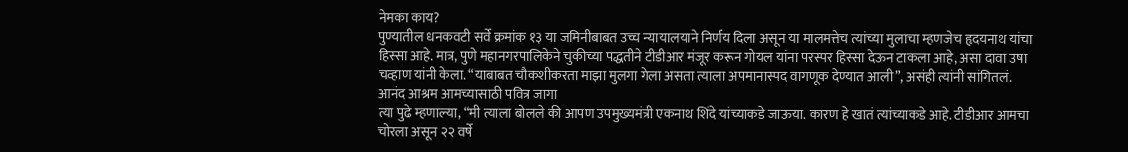नेमका काय?
पुण्यातील धनकवटी सर्वे क्रमांक १३ या जमिनीबाबत उच्च न्यायालयाने निर्णय दिला असून या मालमत्तेच त्यांच्या मुलाचा म्हणजेच हृदयनाथ यांचा हिस्सा आहे. मात्र, पुणे महानगरपालिकेने चुकीच्या पद्धतीने टीडीआर मंजूर करून गोयल यांना परस्पर हिस्सा देऊन टाकला आहे, असा दावा उषा चव्हाण यांनी केला. “याबाबत चौकशीकरता माझा मुलगा गेला असता त्याला अपमानास्पद वागणूक देण्यात आली”, असंही त्यांनी सांगितलं.
आनंद आश्रम आमच्यासाठी पवित्र जागा
त्या पुढे म्हणाल्या, “मी त्याला बोलले की आपण उपमुख्यमंत्री एकनाथ शिंदे यांच्याकडे जाऊया. कारण हे खातं त्यांच्याकडे आहे. टीडीआर आमचा चोरला असून २२ वर्षे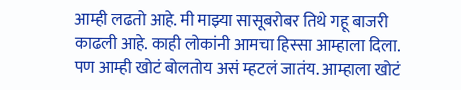आम्ही लढतो आहे. मी माझ्या सासूबरोबर तिथे गहू बाजरी काढली आहे. काही लोकांनी आमचा हिस्सा आम्हाला दिला. पण आम्ही खोटं बोलतोय असं म्हटलं जातंय. आम्हाला खोटं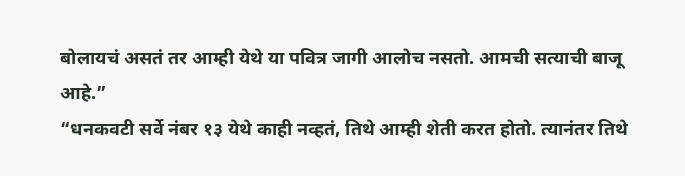बोलायचं असतं तर आम्ही येथे या पवित्र जागी आलोच नसतो. आमची सत्याची बाजू आहे.”
“धनकवटी सर्वे नंबर १३ येथे काही नव्हतं, तिथे आम्ही शेती करत होतो. त्यानंतर तिथे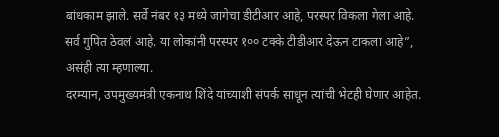बांधकाम झाले. सर्वे नंबर १३ मध्ये जागेचा डीटीआर आहे, परस्पर विकला गेला आहे. सर्व गुपित ठेवलं आहे. या लोकांनी परस्पर १०० टक्के टीडीआर देऊन टाकला आहे”, असंही त्या म्हणाल्या.
दरम्यान, उपमुख्यमंत्री एकनाथ शिंदे यांच्याशी संपर्क साधून त्यांची भेटही घेणार आहेत.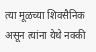त्या मूळच्या शिवसैनिक असून त्यांना येथे नक्की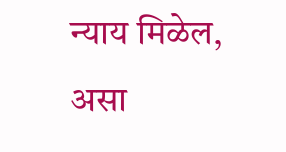न्याय मिळेल, असा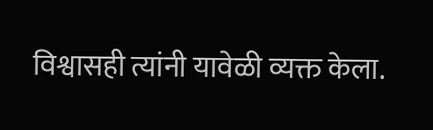विश्वासही त्यांनी यावेळी व्यक्त केला.